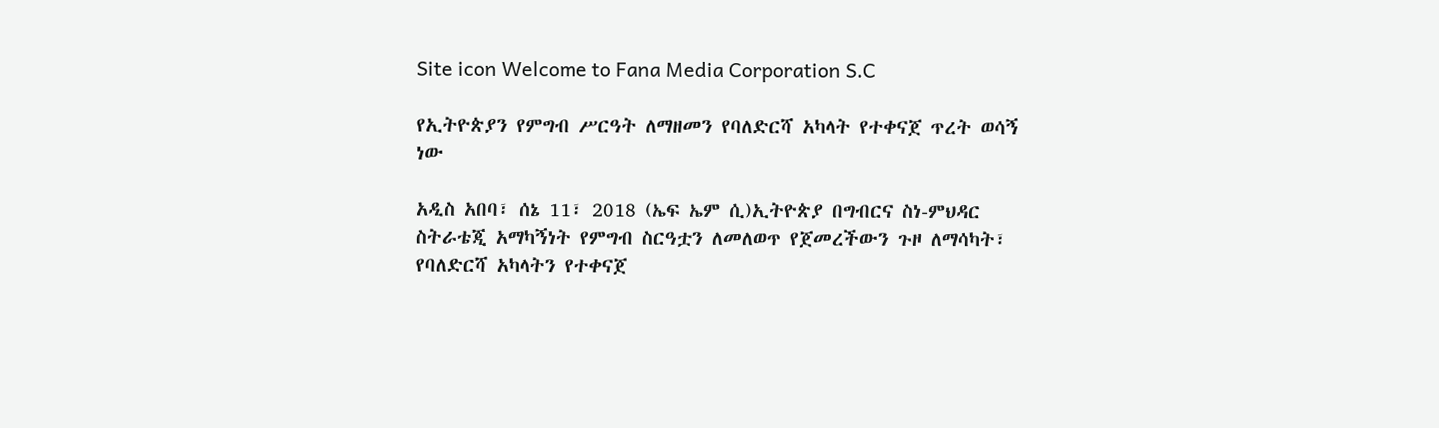Site icon Welcome to Fana Media Corporation S.C

የኢትዮጵያን የምግብ ሥርዓት ለማዘመን የባለድርሻ አካላት የተቀናጀ ጥረት ወሳኝ ነው

አዲስ አበባ፣ ሰኔ 11፣ 2018 (ኤፍ ኤም ሲ)ኢትዮጵያ በግብርና ስነ-ምህዳር ስትራቴጂ አማካኝነት የምግብ ስርዓቷን ለመለወጥ የጀመረችውን ጉዞ ለማሳካት፣ የባለድርሻ አካላትን የተቀናጀ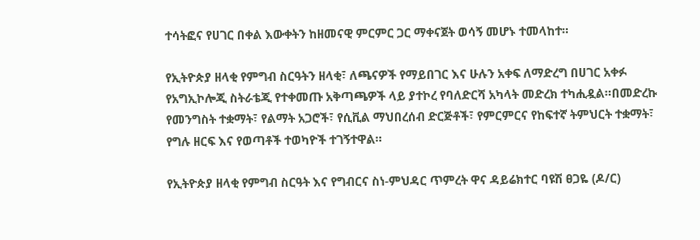ተሳትፎና የሀገር በቀል እውቀትን ከዘመናዊ ምርምር ጋር ማቀናጀት ወሳኝ መሆኑ ተመላከተ።

የኢትዮጵያ ዘላቂ የምግብ ስርዓትን ዘላቂ፣ ለጫናዎች የማይበገር እና ሁሉን አቀፍ ለማድረግ በሀገር አቀፉ የአግኢኮሎጂ ስትራቴጂ የተቀመጡ አቅጣጫዎች ላይ ያተኮረ የባለድርሻ አካላት መድረክ ተካሒዷል።በመድረኩ የመንግስት ተቋማት፣ የልማት አጋሮች፣ የሲቪል ማህበረሰብ ድርጅቶች፣ የምርምርና የከፍተኛ ትምህርት ተቋማት፣ የግሉ ዘርፍ እና የወጣቶች ተወካዮች ተገኝተዋል።

የኢትዮጵያ ዘላቂ የምግብ ስርዓት እና የግብርና ስነ-ምህዳር ጥምረት ዋና ዳይሬክተር ባዩሽ ፀጋዬ (ዶ/ር)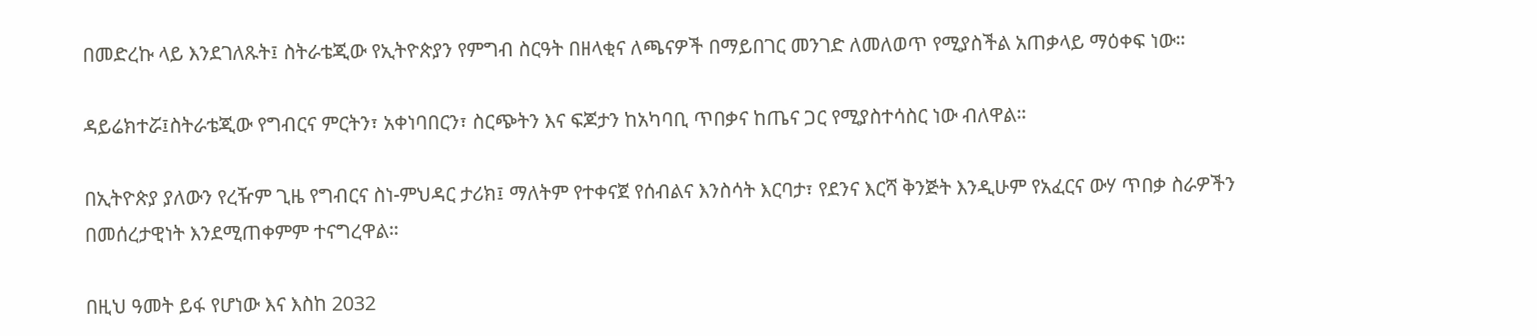በመድረኩ ላይ እንደገለጹት፤ ስትራቴጂው የኢትዮጵያን የምግብ ስርዓት በዘላቂና ለጫናዎች በማይበገር መንገድ ለመለወጥ የሚያስችል አጠቃላይ ማዕቀፍ ነው።

ዳይሬክተሯ፤ስትራቴጂው የግብርና ምርትን፣ አቀነባበርን፣ ስርጭትን እና ፍጆታን ከአካባቢ ጥበቃና ከጤና ጋር የሚያስተሳስር ነው ብለዋል።

በኢትዮጵያ ያለውን የረዥም ጊዜ የግብርና ስነ-ምህዳር ታሪክ፤ ማለትም የተቀናጀ የሰብልና እንስሳት እርባታ፣ የደንና እርሻ ቅንጅት እንዲሁም የአፈርና ውሃ ጥበቃ ስራዎችን በመሰረታዊነት እንደሚጠቀምም ተናግረዋል።

በዚህ ዓመት ይፋ የሆነው እና እስከ 2032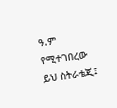ዓ.ም የሚተገበረው ይህ ስትራቴጂ፤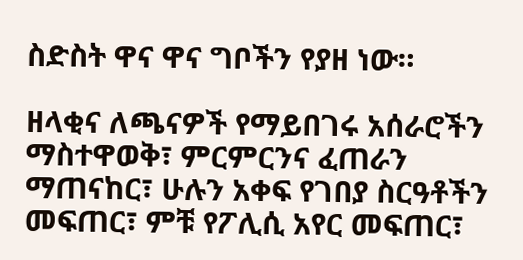ስድስት ዋና ዋና ግቦችን የያዘ ነው።

ዘላቂና ለጫናዎች የማይበገሩ አሰራሮችን ማስተዋወቅ፣ ምርምርንና ፈጠራን ማጠናከር፣ ሁሉን አቀፍ የገበያ ስርዓቶችን መፍጠር፣ ምቹ የፖሊሲ አየር መፍጠር፣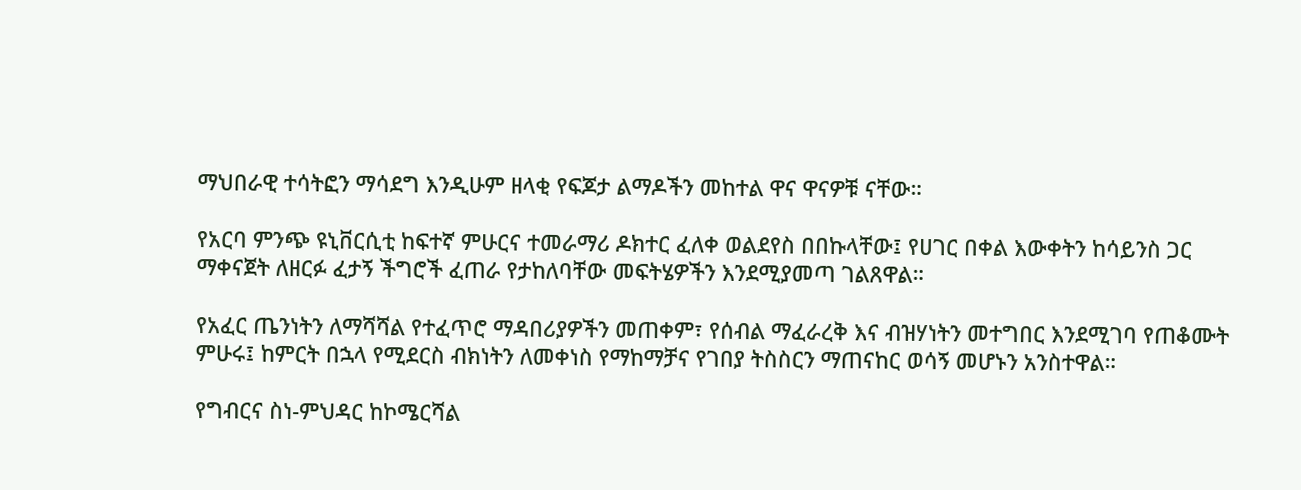ማህበራዊ ተሳትፎን ማሳደግ እንዲሁም ዘላቂ የፍጆታ ልማዶችን መከተል ዋና ዋናዎቹ ናቸው።

የአርባ ምንጭ ዩኒቨርሲቲ ከፍተኛ ምሁርና ተመራማሪ ዶክተር ፈለቀ ወልደየስ በበኩላቸው፤ የሀገር በቀል እውቀትን ከሳይንስ ጋር ማቀናጀት ለዘርፉ ፈታኝ ችግሮች ፈጠራ የታከለባቸው መፍትሄዎችን እንደሚያመጣ ገልጸዋል።

የአፈር ጤንነትን ለማሻሻል የተፈጥሮ ማዳበሪያዎችን መጠቀም፣ የሰብል ማፈራረቅ እና ብዝሃነትን መተግበር እንደሚገባ የጠቆሙት ምሁሩ፤ ከምርት በኋላ የሚደርስ ብክነትን ለመቀነስ የማከማቻና የገበያ ትስስርን ማጠናከር ወሳኝ መሆኑን አንስተዋል።

የግብርና ስነ-ምህዳር ከኮሜርሻል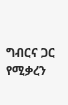ግብርና ጋር የሚቃረን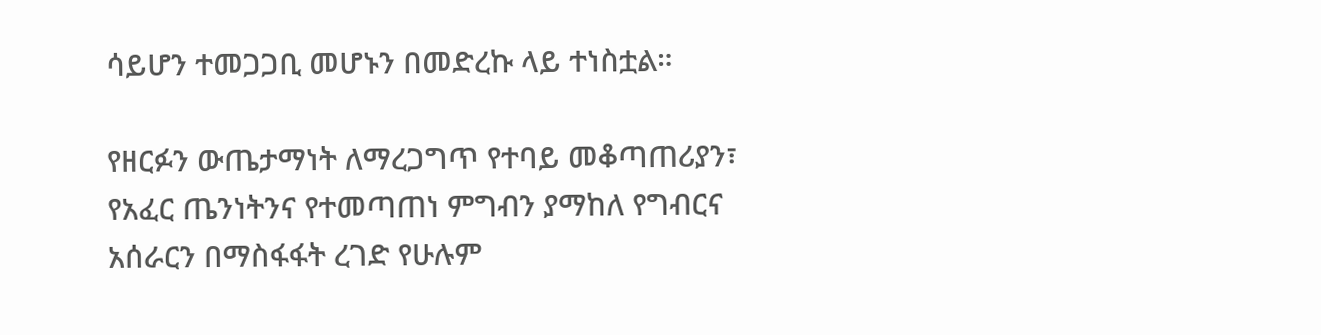ሳይሆን ተመጋጋቢ መሆኑን በመድረኩ ላይ ተነስቷል።

የዘርፉን ውጤታማነት ለማረጋግጥ የተባይ መቆጣጠሪያን፣ የአፈር ጤንነትንና የተመጣጠነ ምግብን ያማከለ የግብርና አሰራርን በማስፋፋት ረገድ የሁሉም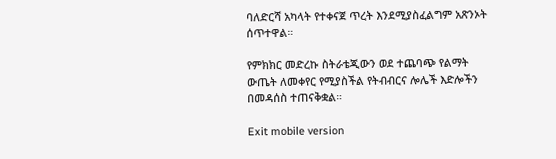ባለድርሻ አካላት የተቀናጀ ጥረት እንደሚያስፈልግም አጽንኦት ሰጥተዋል።

የምክክር መድረኩ ስትራቴጂውን ወደ ተጨባጭ የልማት ውጤት ለመቀየር የሚያስችል የትብብርና ሎሌች እድሎችን በመዳሰስ ተጠናቅቋል።

Exit mobile version